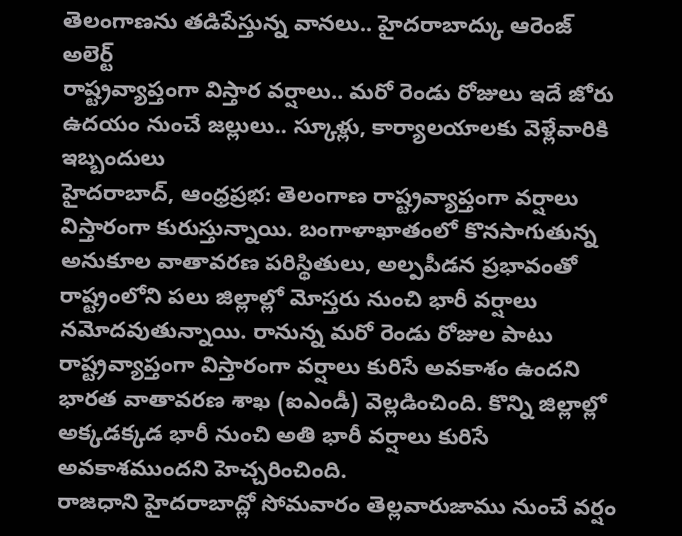తెలంగాణను తడిపేస్తున్న వానలు.. హైదరాబాద్కు ఆరెంజ్ అలెర్ట్
రాష్ట్రవ్యాప్తంగా విస్తార వర్షాలు.. మరో రెండు రోజులు ఇదే జోరు
ఉదయం నుంచే జల్లులు.. స్కూళ్లు, కార్యాలయాలకు వెళ్లేవారికి ఇబ్బందులు
హైదరాబాద్, ఆంధ్రప్రభ: తెలంగాణ రాష్ట్రవ్యాప్తంగా వర్షాలు విస్తారంగా కురుస్తున్నాయి. బంగాళాఖాతంలో కొనసాగుతున్న అనుకూల వాతావరణ పరిస్థితులు, అల్పపీడన ప్రభావంతో రాష్ట్రంలోని పలు జిల్లాల్లో మోస్తరు నుంచి భారీ వర్షాలు నమోదవుతున్నాయి. రానున్న మరో రెండు రోజుల పాటు రాష్ట్రవ్యాప్తంగా విస్తారంగా వర్షాలు కురిసే అవకాశం ఉందని భారత వాతావరణ శాఖ (ఐఎండీ) వెల్లడించింది. కొన్ని జిల్లాల్లో అక్కడక్కడ భారీ నుంచి అతి భారీ వర్షాలు కురిసే అవకాశముందని హెచ్చరించింది.
రాజధాని హైదరాబాద్లో సోమవారం తెల్లవారుజాము నుంచే వర్షం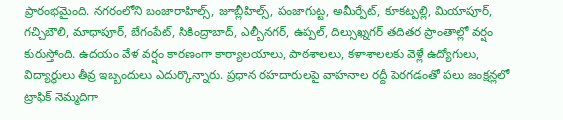ప్రారంభమైంది. నగరంలోని బంజారాహిల్స్, జూబ్లీహిల్స్, పంజాగుట్ట, అమీర్పేట్, కూకట్పల్లి, మియాపూర్, గచ్చిబౌలి, మాధాపూర్, బేగంపేట్, సికింద్రాబాద్, ఎల్బీనగర్, ఉప్పల్, దిల్సుఖ్నగర్ తదితర ప్రాంతాల్లో వర్షం కురుస్తోంది. ఉదయం వేళ వర్షం కారణంగా కార్యాలయాలు, పాఠశాలలు, కళాశాలలకు వెళ్లే ఉద్యోగులు, విద్యార్థులు తీవ్ర ఇబ్బందులు ఎదుర్కొన్నారు. ప్రధాన రహదారులపై వాహనాల రద్దీ పెరగడంతో పలు జంక్షన్లలో ట్రాఫిక్ నెమ్మదిగా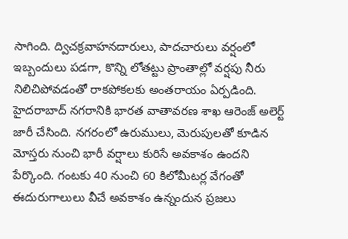సాగింది. ద్విచక్రవాహనదారులు, పాదచారులు వర్షంలో ఇబ్బందులు పడగా, కొన్ని లోతట్టు ప్రాంతాల్లో వర్షపు నీరు నిలిచిపోవడంతో రాకపోకలకు అంతరాయం ఏర్పడింది.
హైదరాబాద్ నగరానికి భారత వాతావరణ శాఖ ఆరెంజ్ అలెర్ట్ జారీ చేసింది. నగరంలో ఉరుములు, మెరుపులతో కూడిన మోస్తరు నుంచి భారీ వర్షాలు కురిసే అవకాశం ఉందని పేర్కొంది. గంటకు 40 నుంచి 60 కిలోమీటర్ల వేగంతో ఈదురుగాలులు వీచే అవకాశం ఉన్నందున ప్రజలు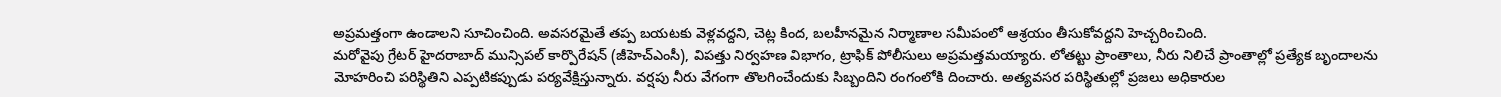అప్రమత్తంగా ఉండాలని సూచించింది. అవసరమైతే తప్ప బయటకు వెళ్లవద్దని, చెట్ల కింద, బలహీనమైన నిర్మాణాల సమీపంలో ఆశ్రయం తీసుకోవద్దని హెచ్చరించింది.
మరోవైపు గ్రేటర్ హైదరాబాద్ మున్సిపల్ కార్పొరేషన్ (జీహెచ్ఎంసీ), విపత్తు నిర్వహణ విభాగం, ట్రాఫిక్ పోలీసులు అప్రమత్తమయ్యారు. లోతట్టు ప్రాంతాలు, నీరు నిలిచే ప్రాంతాల్లో ప్రత్యేక బృందాలను మోహరించి పరిస్థితిని ఎప్పటికప్పుడు పర్యవేక్షిస్తున్నారు. వర్షపు నీరు వేగంగా తొలగించేందుకు సిబ్బందిని రంగంలోకి దించారు. అత్యవసర పరిస్థితుల్లో ప్రజలు అధికారుల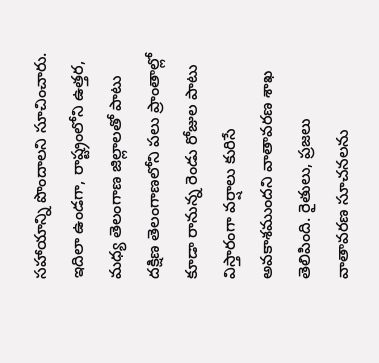సహాయాన్ని పొందాలని సూచించారు.
ఇదిలా ఉండగా, రాష్ట్రంలోని ఉత్తర, మధ్య తెలంగాణ జిల్లాలతో పాటు దక్షిణ తెలంగాణలోని పలు ప్రాంతాల్లో కూడా రానున్న రెండు రోజుల పాటు విస్తారంగా వర్షాలు కురిసే అవకాశముందని వాతావరణ శాఖ తెలిపింది. రైతులు, ప్రజలు వాతావరణ సూచనలను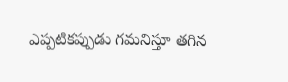ఎప్పటికప్పుడు గమనిస్తూ తగిన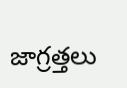జాగ్రత్తలు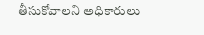తీసుకోవాలని అధికారులు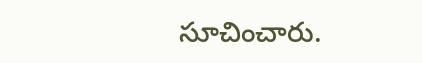సూచించారు.